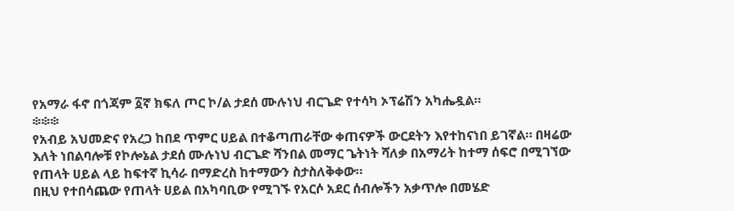የአማራ ፋኖ በጎጃም ፩ኛ ክፍለ ጦር ኮ/ል ታደሰ ሙሉነህ ብርጌድ የተሳካ ኦፕሬሽን አካሔዷል።
፨፨፨
የአብይ አህመድና የአረጋ ከበደ ጥምር ሀይል በተቆጣጠራቸው ቀጠናዎች ውርደትን እየተከናነበ ይገኛል። በዛሬው እለት ነበልባሎቹ የኮሎኔል ታደሰ ሙሉነህ ብርጌድ ሻንበል መማር ጌትነት ሻለቃ በአማሪት ከተማ ሰፍሮ በሚገኘው የጠላት ሀይል ላይ ከፍተኛ ኪሳራ በማድረስ ከተማውን ስታስለቅቀው።
በዚህ የተበሳጨው የጠላት ሀይል በአካባቢው የሚገኙ የአርሶ አደር ሰብሎችን አቃጥሎ በመሄድ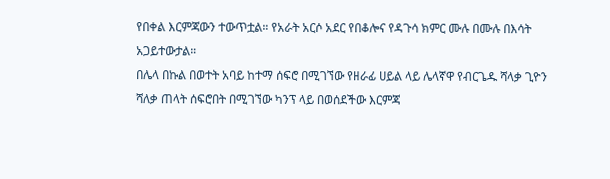የበቀል እርምጃውን ተውጥቷል። የአራት አርሶ አደር የበቆሎና የዳጉሳ ክምር ሙሉ በሙሉ በእሳት አጋይተውታል።
በሌላ በኩል በወተት አባይ ከተማ ሰፍሮ በሚገኘው የዘራፊ ሀይል ላይ ሌላኛዋ የብርጌዱ ሻላቃ ጊዮን ሻለቃ ጠላት ሰፍሮበት በሚገኘው ካንፕ ላይ በወሰደችው እርምጃ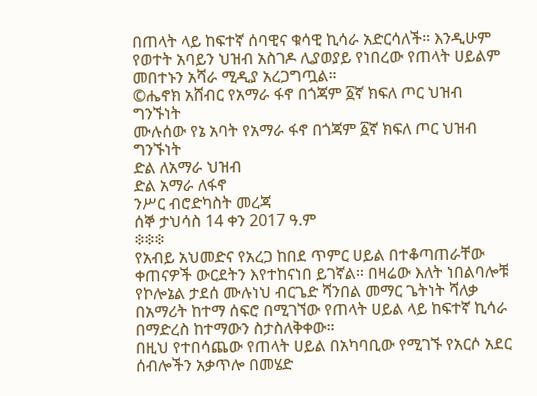በጠላት ላይ ከፍተኛ ሰባዊና ቁሳዊ ኪሳራ አድርሳለች። እንዲሁም የወተት አባይን ህዝብ አስገዶ ሊያወያይ የነበረው የጠላት ሀይልም መበተኑን አሻራ ሚዲያ አረጋግጧል።
©ሔኖክ አሸብር የአማራ ፋኖ በጎጃም ፩ኛ ክፍለ ጦር ህዝብ ግንኙነት
ሙሉሰው የኔ አባት የአማራ ፋኖ በጎጃም ፩ኛ ክፍለ ጦር ህዝብ ግንኙነት
ድል ለአማራ ህዝብ
ድል አማራ ለፋኖ
ንሥር ብሮድካስት መረጃ
ሰኞ ታህሳስ 14 ቀን 2017 ዓ.ም
፨፨፨
የአብይ አህመድና የአረጋ ከበደ ጥምር ሀይል በተቆጣጠራቸው ቀጠናዎች ውርደትን እየተከናነበ ይገኛል። በዛሬው እለት ነበልባሎቹ የኮሎኔል ታደሰ ሙሉነህ ብርጌድ ሻንበል መማር ጌትነት ሻለቃ በአማሪት ከተማ ሰፍሮ በሚገኘው የጠላት ሀይል ላይ ከፍተኛ ኪሳራ በማድረስ ከተማውን ስታስለቅቀው።
በዚህ የተበሳጨው የጠላት ሀይል በአካባቢው የሚገኙ የአርሶ አደር ሰብሎችን አቃጥሎ በመሄድ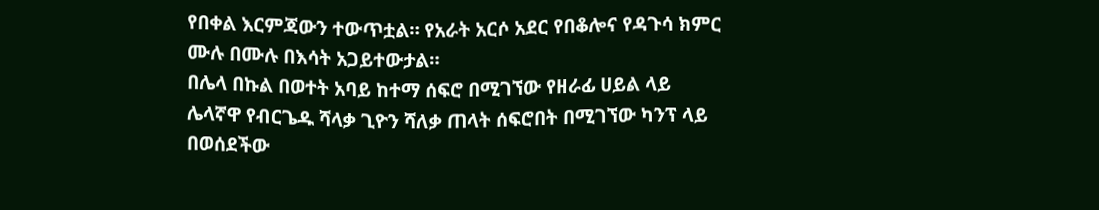የበቀል እርምጃውን ተውጥቷል። የአራት አርሶ አደር የበቆሎና የዳጉሳ ክምር ሙሉ በሙሉ በእሳት አጋይተውታል።
በሌላ በኩል በወተት አባይ ከተማ ሰፍሮ በሚገኘው የዘራፊ ሀይል ላይ ሌላኛዋ የብርጌዱ ሻላቃ ጊዮን ሻለቃ ጠላት ሰፍሮበት በሚገኘው ካንፕ ላይ በወሰደችው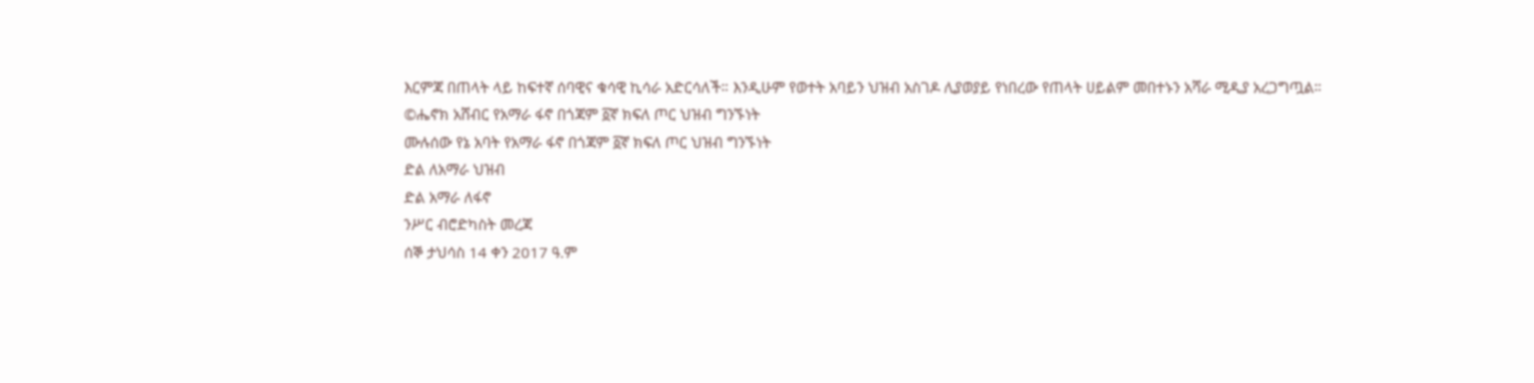እርምጃ በጠላት ላይ ከፍተኛ ሰባዊና ቁሳዊ ኪሳራ አድርሳለች። እንዲሁም የወተት አባይን ህዝብ አስገዶ ሊያወያይ የነበረው የጠላት ሀይልም መበተኑን አሻራ ሚዲያ አረጋግጧል።
©ሔኖክ አሸብር የአማራ ፋኖ በጎጃም ፩ኛ ክፍለ ጦር ህዝብ ግንኙነት
ሙሉሰው የኔ አባት የአማራ ፋኖ በጎጃም ፩ኛ ክፍለ ጦር ህዝብ ግንኙነት
ድል ለአማራ ህዝብ
ድል አማራ ለፋኖ
ንሥር ብሮድካስት መረጃ
ሰኞ ታህሳስ 14 ቀን 2017 ዓ.ም